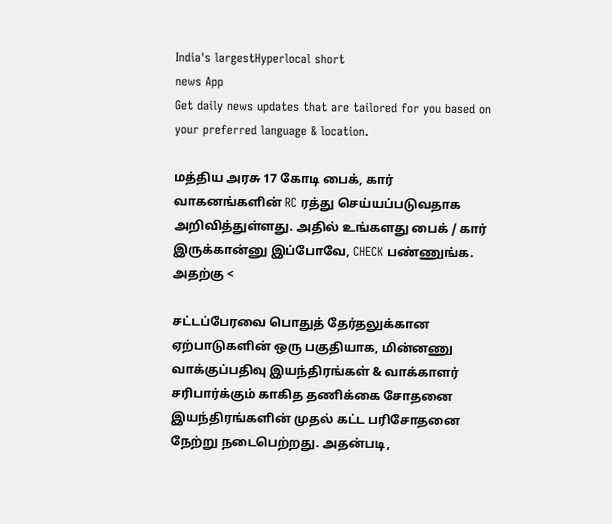India's largestHyperlocal short
news App
Get daily news updates that are tailored for you based on your preferred language & location.

மத்திய அரசு 17 கோடி பைக், கார் வாகனங்களின் RC ரத்து செய்யப்படுவதாக அறிவித்துள்ளது. அதில் உங்களது பைக் / கார் இருக்கான்னு இப்போவே, CHECK பண்ணுங்க. அதற்கு <

சட்டப்பேரவை பொதுத் தேர்தலுக்கான ஏற்பாடுகளின் ஒரு பகுதியாக, மின்னணு வாக்குப்பதிவு இயந்திரங்கள் & வாக்காளர் சரிபார்க்கும் காகித தணிக்கை சோதனை இயந்திரங்களின் முதல் கட்ட பரிசோதனை நேற்று நடைபெற்றது. அதன்படி,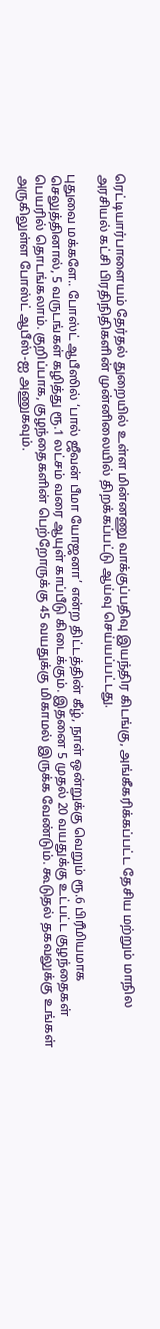ரெட்டியார்பாளையம் தேர்தல் துறையில் உள்ள மின்னணு வாக்குப்பதிவு இயந்திர கிடங்கு, அங்கீகரிக்கப்பட்ட தேசிய மற்றும் மாநில அரசியல் கட்சி பிரதிநிதிகளின் முன்னிலையில் திறக்கப்பட்டு ஆய்வு செய்யப்பட்டது.

புதுவை மக்களே.. போஸ்ட் ஆபீஸில் ‘பால் ஜீவன் பீமா யோஜனா’ என்ற திட்டத்தின் கீழ், நாள் ஒன்றுக்கு வெறும் ரூ.6 பிரீமியமாக செலுத்தினால், 5 வருடங்கள் கழித்து ரூ.1 லட்சம் வரை ஆயுள் காப்பீடு கிடைக்கும். இதனை 5 முதல் 20 வயதுக்கு உட்பட்ட குழந்தைகள் பெயரில் தொடங்கலாம். குறிப்பாக, குழந்தைகளின் பெற்றோருக்கு 45 வயதுக்கு மிகாமல் இருக்க வேண்டும். கூடுதல் தகவலுக்கு உங்கள் அருகிலுள்ள போஸ்ட் ஆபீஸ்-ஐ அணுகவும்.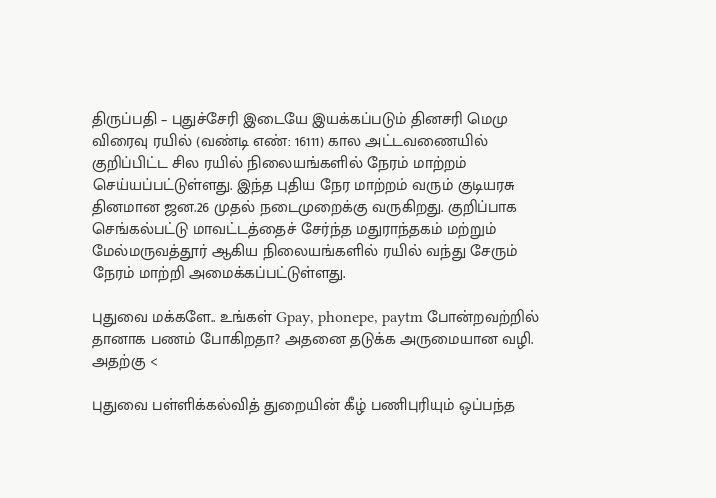திருப்பதி – புதுச்சேரி இடையே இயக்கப்படும் தினசரி மெமு விரைவு ரயில் (வண்டி எண்: 16111) கால அட்டவணையில் குறிப்பிட்ட சில ரயில் நிலையங்களில் நேரம் மாற்றம் செய்யப்பட்டுள்ளது. இந்த புதிய நேர மாற்றம் வரும் குடியரசு தினமான ஜன.26 முதல் நடைமுறைக்கு வருகிறது. குறிப்பாக செங்கல்பட்டு மாவட்டத்தைச் சேர்ந்த மதுராந்தகம் மற்றும் மேல்மருவத்தூர் ஆகிய நிலையங்களில் ரயில் வந்து சேரும் நேரம் மாற்றி அமைக்கப்பட்டுள்ளது.

புதுவை மக்களே.. உங்கள் Gpay, phonepe, paytm போன்றவற்றில் தானாக பணம் போகிறதா? அதனை தடுக்க அருமையான வழி. அதற்கு <

புதுவை பள்ளிக்கல்வித் துறையின் கீழ் பணிபுரியும் ஒப்பந்த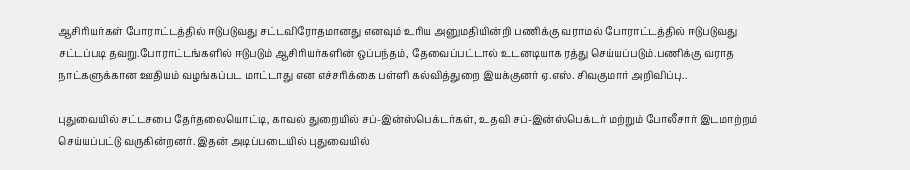ஆசிரியர்கள் போராட்டத்தில் ஈடுபடுவது சட்டவிரோதமானது எனவும் உரிய அனுமதியின்றி பணிக்கு வராமல் போராட்டத்தில் ஈடுபடுவது சட்டப்படி தவறு.போராட்டங்களில் ஈடுபடும் ஆசிரியர்களின் ஒப்பந்தம், தேவைப்பட்டால் உடனடியாக ரத்து செய்யப்படும்.பணிக்கு வராத நாட்களுக்கான ஊதியம் வழங்கப்பட மாட்டாது என எச்சரிக்கை பள்ளி கல்வித்துறை இயக்குனர் ஏ.எஸ். சிவகுமார் அறிவிப்பு..

புதுவையில் சட்டசபை தேர்தலையொட்டி, காவல் துறையில் சப்-இன்ஸ்பெக்டர்கள், உதவி சப்-இன்ஸ்பெக்டர் மற்றும் போலீசார் இடமாற்றம் செய்யப்பட்டு வருகின்றனர். இதன் அடிப்படையில் புதுவையில்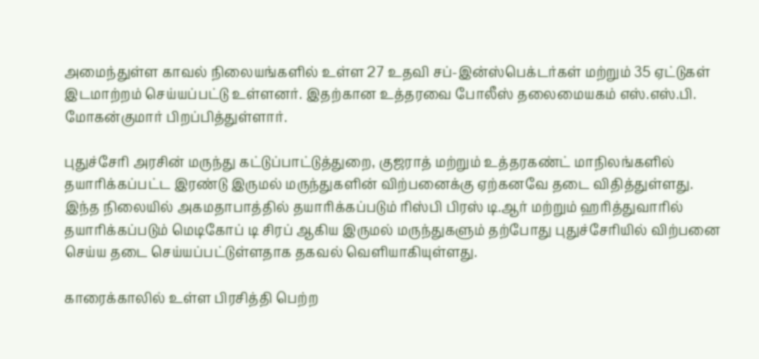அமைந்துள்ள காவல் நிலையங்களில் உள்ள 27 உதவி சப்-இன்ஸ்பெக்டர்கள் மற்றும் 35 ஏட்டுகள் இடமாற்றம் செய்யப்பட்டு உள்ளனர். இதற்கான உத்தரவை போலீஸ் தலைமையகம் எஸ்.எஸ்.பி. மோகன்குமார் பிறப்பித்துள்ளார்.

புதுச்சேரி அரசின் மருந்து கட்டுப்பாட்டுத்துறை, குஜராத் மற்றும் உத்தரகண்ட் மாநிலங்களில் தயாரிக்கப்பட்ட இரண்டு இருமல் மருந்துகளின் விற்பனைக்கு ஏற்கனவே தடை விதித்துள்ளது. இந்த நிலையில் அகமதாபாத்தில் தயாரிக்கப்படும் ரிஸ்பி பிரஸ் டி.ஆர் மற்றும் ஹரித்துவாரில் தயாரிக்கப்படும் மெடிகோப் டி சிரப் ஆகிய இருமல் மருந்துகளும் தற்போது புதுச்சேரியில் விற்பனை செய்ய தடை செய்யப்பட்டுள்ளதாக தகவல் வெளியாகியுள்ளது.

காரைக்காலில் உள்ள பிரசித்தி பெற்ற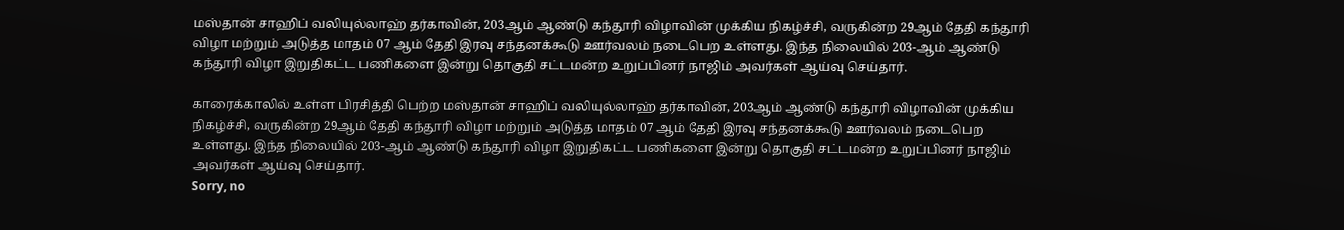மஸ்தான் சாஹிப் வலியுல்லாஹ் தர்காவின், 203ஆம் ஆண்டு கந்தூரி விழாவின் முக்கிய நிகழ்ச்சி, வருகின்ற 29ஆம் தேதி கந்தூரி விழா மற்றும் அடுத்த மாதம் 07 ஆம் தேதி இரவு சந்தனக்கூடு ஊர்வலம் நடைபெற உள்ளது. இந்த நிலையில் 203-ஆம் ஆண்டு கந்தூரி விழா இறுதிகட்ட பணிகளை இன்று தொகுதி சட்டமன்ற உறுப்பினர் நாஜிம் அவர்கள் ஆய்வு செய்தார்.

காரைக்காலில் உள்ள பிரசித்தி பெற்ற மஸ்தான் சாஹிப் வலியுல்லாஹ் தர்காவின், 203ஆம் ஆண்டு கந்தூரி விழாவின் முக்கிய நிகழ்ச்சி, வருகின்ற 29ஆம் தேதி கந்தூரி விழா மற்றும் அடுத்த மாதம் 07 ஆம் தேதி இரவு சந்தனக்கூடு ஊர்வலம் நடைபெற உள்ளது. இந்த நிலையில் 203-ஆம் ஆண்டு கந்தூரி விழா இறுதிகட்ட பணிகளை இன்று தொகுதி சட்டமன்ற உறுப்பினர் நாஜிம் அவர்கள் ஆய்வு செய்தார்.
Sorry, no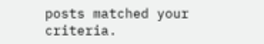posts matched your criteria.